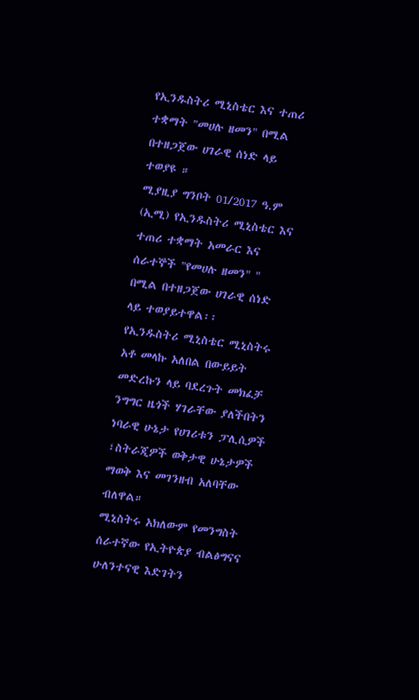የኢንዱስትሪ ሚኒስቴር እና ተጠሪ ተቋማት "መሀሉ ዘመን" በሚል በተዘጋጀው ሀገራዊ ሰነድ ላይ ተወያዩ ።
ሚያዚያ ግንቦት 01/2017 ዓ.ም (ኢሚ) የኢንዱስትሪ ሚኒስቴር እና ተጠሪ ተቋማት አመራር እና ሰራተኞች "የመሀሉ ዘመን" " በሚል በተዘጋጀው ሀገራዊ ሰነድ ላይ ተወያይተዋል፡፡
የኢንዱስትሪ ሚኒስቴር ሚኒስትሩ አቶ መላኩ አለበል በውይይት መድረኩን ላይ ባደረጉት መክፈቻ ንግግር ዜጎች ሃገራቸው ያለችበትን ነባራዊ ሁኔታ የሀገሪቱን ፓሊሲዎች ፣ስትራጂዎች ወቅታዊ ሁኔታዎች ማወቅ እና መገንዘብ አለባቸው ብለዋል።
ሚኒስትሩ አክለውም የመንግስት ሰራተኛው የኢትዮጵያ ብልፅግናና ሁለንተናዊ እድገትን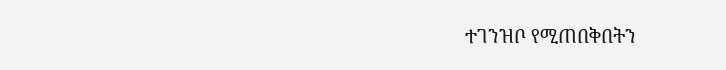ተገንዝቦ የሚጠበቅበትን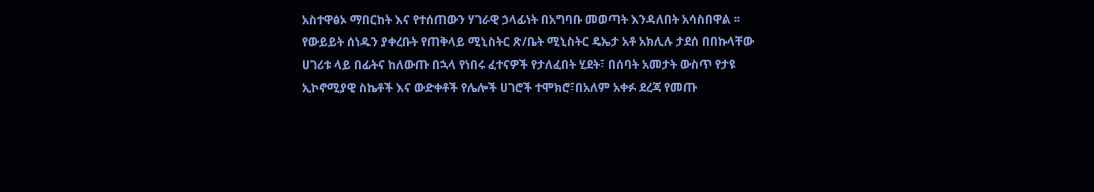አስተዋፅኦ ማበርከት እና የተሰጠውን ሃገራዊ ኃላፊነት በአግባቡ መወጣት እንዳለበት አሳስበዋል ፡፡
የውይይት ሰነዱን ያቀረቡት የጠቅላይ ሚኒስትር ጽ/ቤት ሚኒስትር ዴኤታ አቶ አክሊሉ ታደሰ በበኩላቸው ሀገሪቱ ላይ በፊትና ከለውጡ በኋላ የነበሩ ፈተናዎች የታለፈበት ሂደት፣ በሰባት አመታት ውስጥ የታዩ ኢኮኖሚያዊ ስኬቶች እና ውድቀቶች የሌሎች ሀገሮች ተሞክሮ፣በአለም አቀፉ ደረጃ የመጡ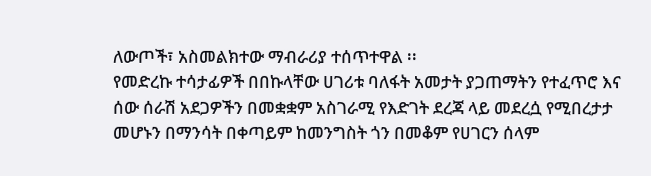ለውጦች፣ አስመልክተው ማብራሪያ ተሰጥተዋል ፡፡
የመድረኩ ተሳታፊዎች በበኩላቸው ሀገሪቱ ባለፋት አመታት ያጋጠማትን የተፈጥሮ እና ሰው ሰራሽ አደጋዎችን በመቋቋም አስገራሚ የእድገት ደረጃ ላይ መደረሷ የሚበረታታ መሆኑን በማንሳት በቀጣይም ከመንግስት ጎን በመቆም የሀገርን ሰላም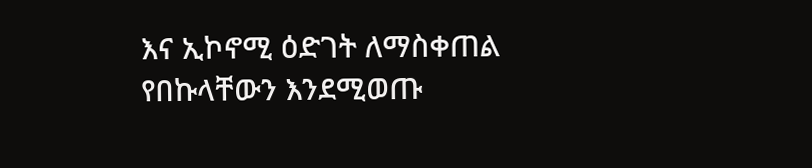እና ኢኮኖሚ ዕድገት ለማስቀጠል የበኩላቸውን እንደሚወጡ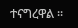ተናግረዋል ፡፡